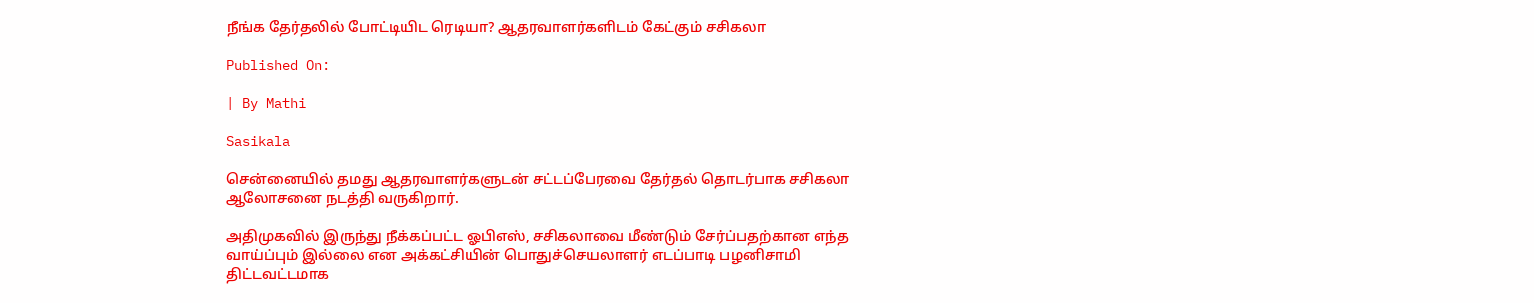நீங்க தேர்தலில் போட்டியிட ரெடியா? ஆதரவாளர்களிடம் கேட்கும் சசிகலா

Published On:

| By Mathi

Sasikala

சென்னையில் தமது ஆதரவாளர்களுடன் சட்டப்பேரவை தேர்தல் தொடர்பாக சசிகலா ஆலோசனை நடத்தி வருகிறார்.

அதிமுகவில் இருந்து நீக்கப்பட்ட ஓபிஎஸ், சசிகலாவை மீண்டும் சேர்ப்பதற்கான எந்த வாய்ப்பும் இல்லை என அக்கட்சியின் பொதுச்செயலாளர் எடப்பாடி பழனிசாமி திட்டவட்டமாக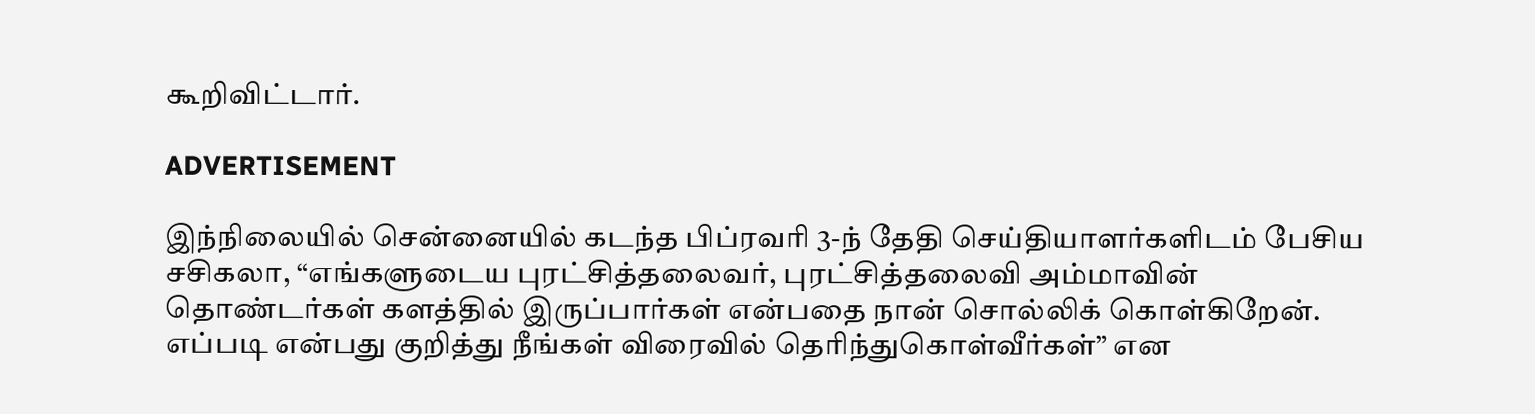கூறிவிட்டார்.

ADVERTISEMENT

இந்நிலையில் சென்னையில் கடந்த பிப்ரவரி 3-ந் தேதி செய்தியாளர்களிடம் பேசிய சசிகலா, “எங்களுடைய புரட்சித்தலைவர், புரட்சித்தலைவி அம்மாவின் தொண்டர்கள் களத்தில் இருப்பார்கள் என்பதை நான் சொல்லிக் கொள்கிறேன். எப்படி என்பது குறித்து நீங்கள் விரைவில் தெரிந்துகொள்வீர்கள்” என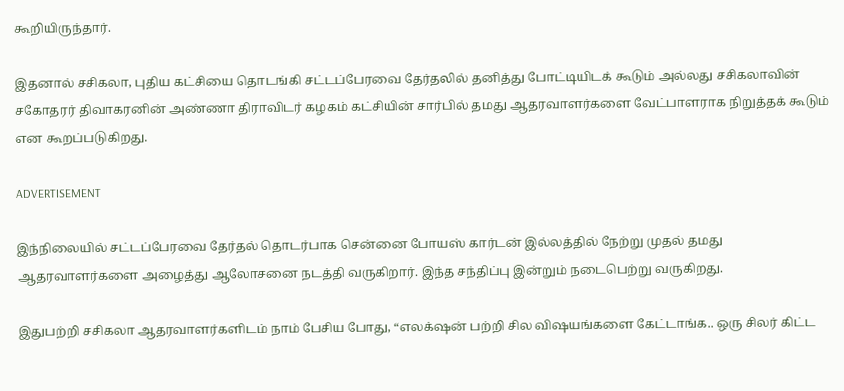கூறியிருந்தார்.

இதனால் சசிகலா, புதிய கட்சியை தொடங்கி சட்டப்பேரவை தேர்தலில் தனித்து போட்டியிடக் கூடும் அல்லது சசிகலாவின் சகோதரர் திவாகரனின் அண்ணா திராவிடர் கழகம் கட்சியின் சார்பில் தமது ஆதரவாளர்களை வேட்பாளராக நிறுத்தக் கூடும் என கூறப்படுகிறது.

ADVERTISEMENT

இந்நிலையில் சட்டப்பேரவை தேர்தல் தொடர்பாக சென்னை போயஸ் கார்டன் இல்லத்தில் நேற்று முதல் தமது ஆதரவாளர்களை அழைத்து ஆலோசனை நடத்தி வருகிறார். இந்த சந்திப்பு இன்றும் நடைபெற்று வருகிறது.

இதுபற்றி சசிகலா ஆதரவாளர்களிடம் நாம் பேசிய போது, “எலக்‌ஷன் பற்றி சில விஷயங்களை கேட்டாங்க.. ஒரு சிலர் கிட்ட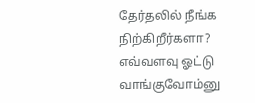தேர்தலில் நீங்க நிற்கிறீர்களா? எவ்வளவு ஓட்டு வாங்குவோம்னு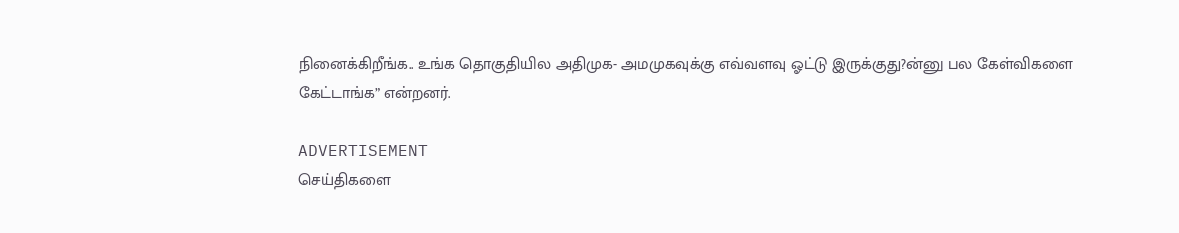நினைக்கிறீங்க.. உங்க தொகுதியில அதிமுக- அமமுகவுக்கு எவ்வளவு ஓட்டு இருக்குது?ன்னு பல கேள்விகளை கேட்டாங்க” என்றனர்.

ADVERTISEMENT
செய்திகளை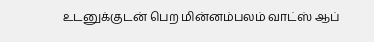உடனுக்குடன் பெற மின்னம்பலம் வாட்ஸ் ஆப்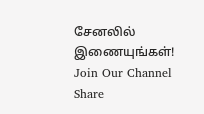சேனலில் இணையுங்கள்!
Join Our Channel
Share